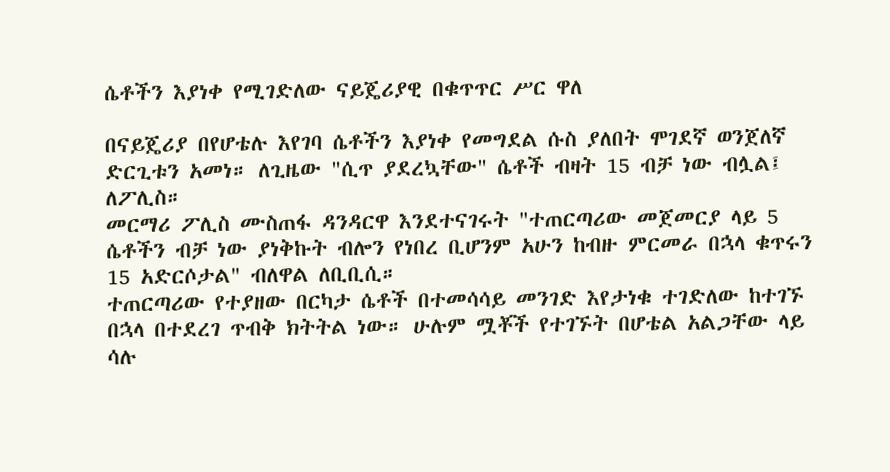ሴቶችን እያነቀ የሚገድለው ናይጄሪያዊ በቁጥጥር ሥር ዋለ

በናይጄሪያ በየሆቴሉ እየገባ ሴቶችን እያነቀ የመግደል ሱስ ያለበት ሞገደኛ ወንጀለኛ ድርጊቱን አመነ። ለጊዜው "ሲጥ ያደረኳቸው" ሴቶች ብዛት 15 ብቻ ነው ብሏል፤ ለፖሊስ።
መርማሪ ፖሊስ ሙስጠፋ ዳንዳርዋ እንደተናገሩት "ተጠርጣሪው መጀመርያ ላይ 5 ሴቶችን ብቻ ነው ያነቅኩት ብሎን የነበረ ቢሆንም አሁን ከብዙ ምርመራ በኋላ ቁጥሩን 15 አድርሶታል" ብለዋል ለቢቢሲ።
ተጠርጣሪው የተያዘው በርካታ ሴቶች በተመሳሳይ መንገድ እየታነቁ ተገድለው ከተገኙ በኋላ በተደረገ ጥብቅ ክትትል ነው። ሁሉም ሟቾች የተገኙት በሆቴል አልጋቸው ላይ ሳሉ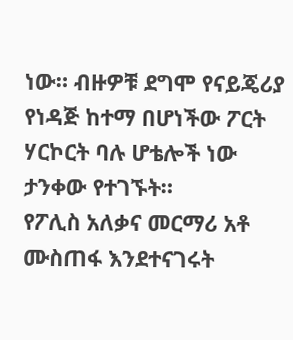ነው። ብዙዎቹ ደግሞ የናይጄሪያ የነዳጅ ከተማ በሆነችው ፖርት ሃርኮርት ባሉ ሆቴሎች ነው ታንቀው የተገኙት።
የፖሊስ አለቃና መርማሪ አቶ ሙስጠፋ እንደተናገሩት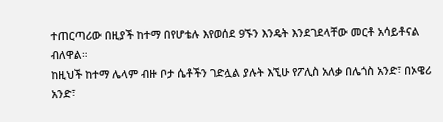ተጠርጣሪው በዚያች ከተማ በየሆቴሉ እየወሰደ 9ኙን እንዴት እንደገደላቸው መርቶ አሳይቶናል ብለዋል።
ከዚህች ከተማ ሌላም ብዙ ቦታ ሴቶችን ገድሏል ያሉት እኚሁ የፖሊስ አለቃ በሌጎስ አንድ፣ በኦዌሪ አንድ፣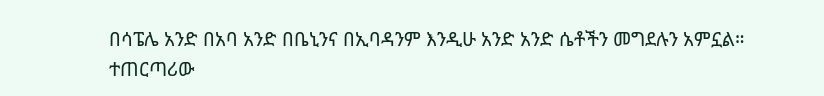በሳፔሌ አንድ በአባ አንድ በቤኒንና በኢባዳንም እንዲሁ አንድ አንድ ሴቶችን መግደሉን አምኗል።
ተጠርጣሪው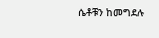ሴቶቹን ከመግደሉ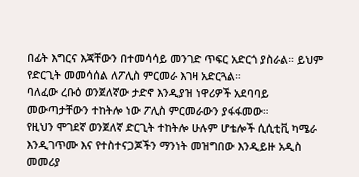በፊት እግርና እጃቸውን በተመሳሳይ መንገድ ጥፍር አድርጎ ያስራል። ይህም የድርጊት መመሳሰል ለፖሊስ ምርመራ እገዛ አድርጓል።
ባለፈው ረቡዕ ወንጀለኛው ታድኖ እንዲያዝ ነዋሪዎች አደባባይ መውጣታቸውን ተከትሎ ነው ፖሊስ ምርመራውን ያፋፋመው።
የዚህን ሞገደኛ ወንጀለኛ ድርጊት ተከትሎ ሁሉም ሆቴሎች ሲሲቲቪ ካሜራ እንዲገጥሙ እና የተስተናጋጆችን ማንነት መዝግበው እንዲይዙ አዲስ መመሪያ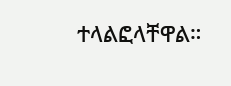ተላልፎላቸዋል።